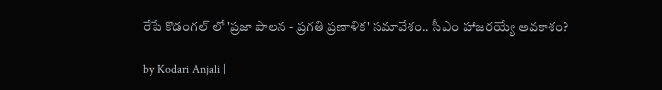రేపే కొడంగల్‌ లో 'ప్రజా పాలన - ప్రగతి ప్రణాళిక' సమావేశం.. సీఎం హాజరయ్యే అవకాశం?

by Kodari Anjali |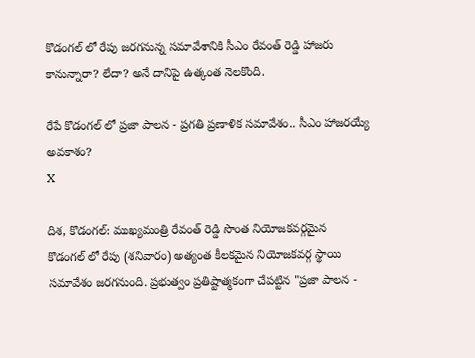కొడంగల్ ‌లో రేపు జరగనున్న సమావేశానికి సీఎం రేవంత్ రెడ్డి హాజరు కానున్నారా? లేదా? అనే దానిపై ఉత్కంత నెలకొంది.

రేపే కొడంగల్‌ లో ప్రజా పాలన - ప్రగతి ప్రణాళిక సమావేశం.. సీఎం హాజరయ్యే అవకాశం?
X

దిశ, కొడంగల్: ముఖ్యమంత్రి రేవంత్‌ రెడ్డి సొంత నియోజకవర్గమైన కొడంగల్ ‌లో రేపు (శనివారం) అత్యంత కీలకమైన నియోజకవర్గ స్థాయి సమావేశం జరగనుంది. ప్రభుత్వం ప్రతిష్టాత్మకంగా చేపట్టిన "ప్రజా పాలన -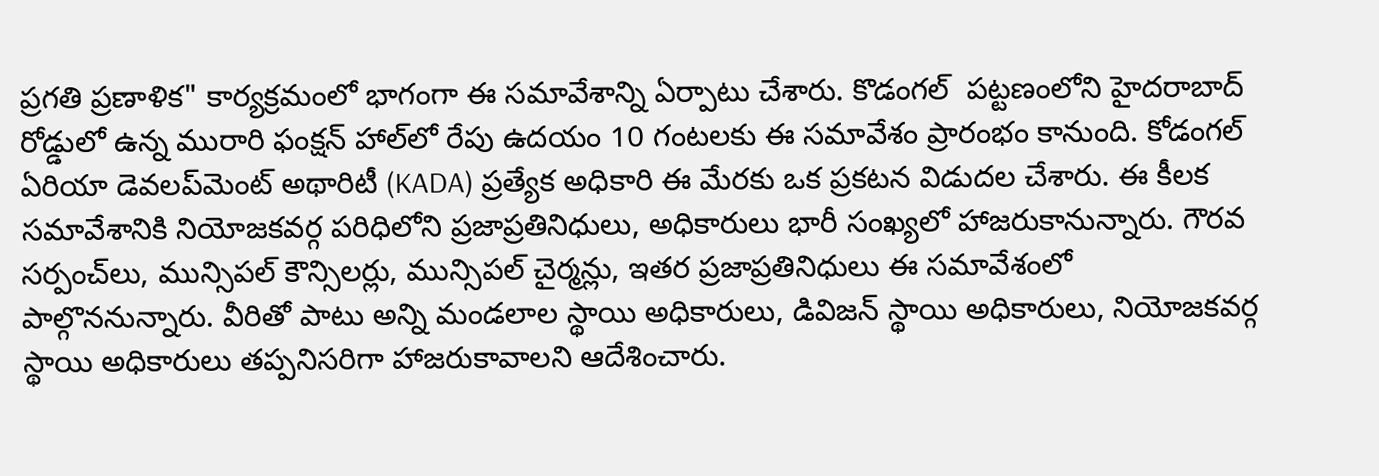ప్రగతి ప్రణాళిక" కార్యక్రమంలో భాగంగా ఈ సమావేశాన్ని ఏర్పాటు చేశారు. కొడంగల్ ‌ పట్టణంలోని హైదరాబాద్‌ రోడ్డులో ఉన్న మురారి ఫంక్షన్‌ హాల్‌లో రేపు ఉదయం 10 గంటలకు ఈ సమావేశం ప్రారంభం కానుంది. కోడంగల్‌ ఏరియా డెవలప్‌మెంట్‌ అథారిటీ (KADA) ప్రత్యేక అధికారి ఈ మేరకు ఒక ప్రకటన విడుదల చేశారు. ఈ కీలక సమావేశానికి నియోజకవర్గ పరిధిలోని ప్రజాప్రతినిధులు, అధికారులు భారీ సంఖ్యలో హాజరుకానున్నారు. గౌరవ సర్పంచ్‌లు, మున్సిపల్‌ కౌన్సిలర్లు, మున్సిపల్‌ చైర్మన్లు, ఇతర ప్రజాప్రతినిధులు ఈ సమావేశంలో పాల్గొననున్నారు. వీరితో పాటు అన్ని మండలాల స్థాయి అధికారులు, డివిజన్‌ స్థాయి అధికారులు, నియోజకవర్గ స్థాయి అధికారులు తప్పనిసరిగా హాజరుకావాలని ఆదేశించారు.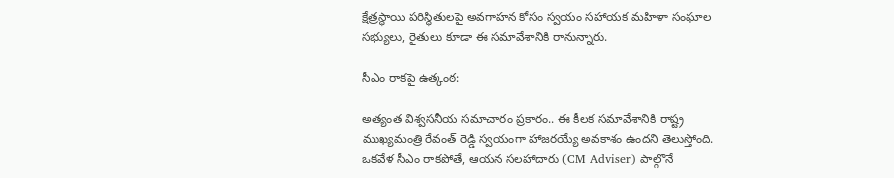క్షేత్రస్థాయి పరిస్థితులపై అవగాహన కోసం స్వయం సహాయక మహిళా సంఘాల సభ్యులు, రైతులు కూడా ఈ సమావేశానికి రానున్నారు.

సీఎం రాకపై ఉత్కంఠ:

అత్యంత విశ్వసనీయ సమాచారం ప్రకారం.. ఈ కీలక సమావేశానికి రాష్ట్ర ముఖ్యమంత్రి రేవంత్ రెడ్డి స్వయంగా హాజరయ్యే అవకాశం ఉందని తెలుస్తోంది. ఒకవేళ సీఎం రాకపోతే, ఆయన సలహాదారు (CM Adviser) పాల్గొనే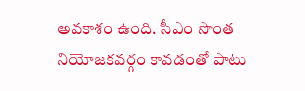అవకాశం ఉంది. సీఎం సొంత నియోజకవర్గం కావడంతో పాటు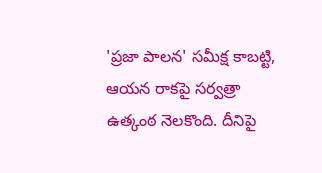'ప్రజా పాలన' సమీక్ష కాబట్టి, ఆయన రాకపై సర్వత్రా ఉత్కంఠ నెలకొంది. దీనిపై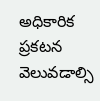అధికారిక ప్రకటన వెలువడాల్సి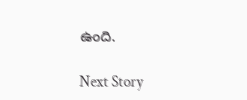ఉంది.

Next Story